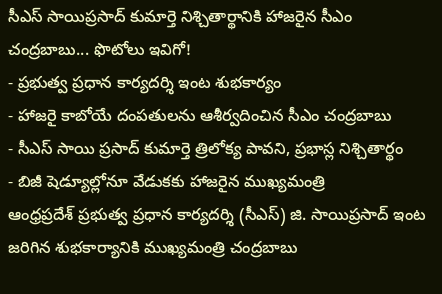సీఎస్ సాయిప్రసాద్ కుమార్తె నిశ్చితార్థానికి హాజరైన సీఎం చంద్రబాబు... ఫొటోలు ఇవిగో!
- ప్రభుత్వ ప్రధాన కార్యదర్శి ఇంట శుభకార్యం
- హాజరై కాబోయే దంపతులను ఆశీర్వదించిన సీఎం చంద్రబాబు
- సీఎస్ సాయి ప్రసాద్ కుమార్తె త్రిలోక్య పావని, ప్రభాస్ల నిశ్చితార్థం
- బిజీ షెడ్యూల్లోనూ వేడుకకు హాజరైన ముఖ్యమంత్రి
ఆంధ్రప్రదేశ్ ప్రభుత్వ ప్రధాన కార్యదర్శి (సీఎస్) జి. సాయిప్రసాద్ ఇంట జరిగిన శుభకార్యానికి ముఖ్యమంత్రి చంద్రబాబు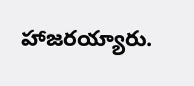హాజరయ్యారు.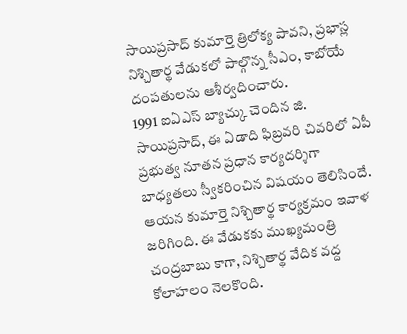సాయిప్రసాద్ కుమార్తె త్రిలోక్య పావని, ప్రభాస్ల నిశ్చితార్థ వేడుకలో పాల్గొన్న సీఎం, కాబోయే దంపతులను ఆశీర్వదించారు.
1991 ఐఏఎస్ బ్యాచ్కు చెందిన జి. సాయిప్రసాద్, ఈ ఏడాది ఫిబ్రవరి చివరిలో ఏపీ ప్రభుత్వ నూతన ప్రధాన కార్యదర్శిగా బాధ్యతలు స్వీకరించిన విషయం తెలిసిందే. ఆయన కుమార్తె నిశ్చితార్థ కార్యక్రమం ఇవాళ జరిగింది. ఈ వేడుకకు ముఖ్యమంత్రి చంద్రబాబు కాగా, నిశ్చితార్థ వేదిక వద్ద కోలాహలం నెలకొంది.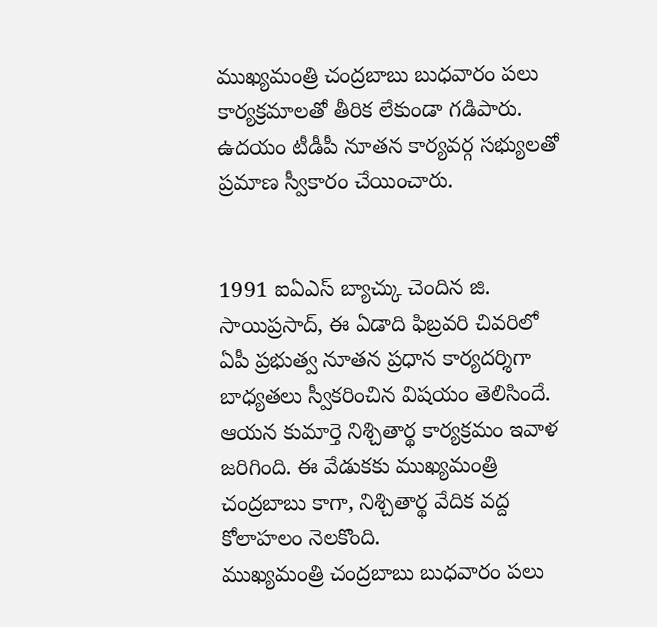ముఖ్యమంత్రి చంద్రబాబు బుధవారం పలు కార్యక్రమాలతో తీరిక లేకుండా గడిపారు. ఉదయం టీడీపీ నూతన కార్యవర్గ సభ్యులతో ప్రమాణ స్వీకారం చేయించారు.


1991 ఐఏఎస్ బ్యాచ్కు చెందిన జి. సాయిప్రసాద్, ఈ ఏడాది ఫిబ్రవరి చివరిలో ఏపీ ప్రభుత్వ నూతన ప్రధాన కార్యదర్శిగా బాధ్యతలు స్వీకరించిన విషయం తెలిసిందే. ఆయన కుమార్తె నిశ్చితార్థ కార్యక్రమం ఇవాళ జరిగింది. ఈ వేడుకకు ముఖ్యమంత్రి చంద్రబాబు కాగా, నిశ్చితార్థ వేదిక వద్ద కోలాహలం నెలకొంది.
ముఖ్యమంత్రి చంద్రబాబు బుధవారం పలు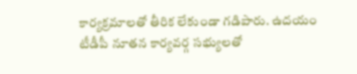కార్యక్రమాలతో తీరిక లేకుండా గడిపారు. ఉదయం టీడీపీ నూతన కార్యవర్గ సభ్యులతో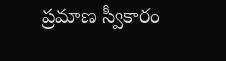ప్రమాణ స్వీకారం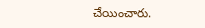చేయించారు.